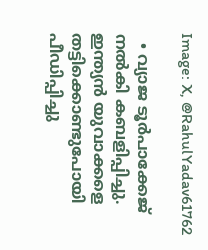Image: X, @RahulYadav61762

  • വ്യാജ ടൂര്‍പാക്കേജ് നല്‍കി കബളിപ്പിച്ചു. ഇന്ത്യന്‍ യുവാക്കളെ തട്ടിക്കൊണ്ടുപോയി പീഡിപ്പിച്ചു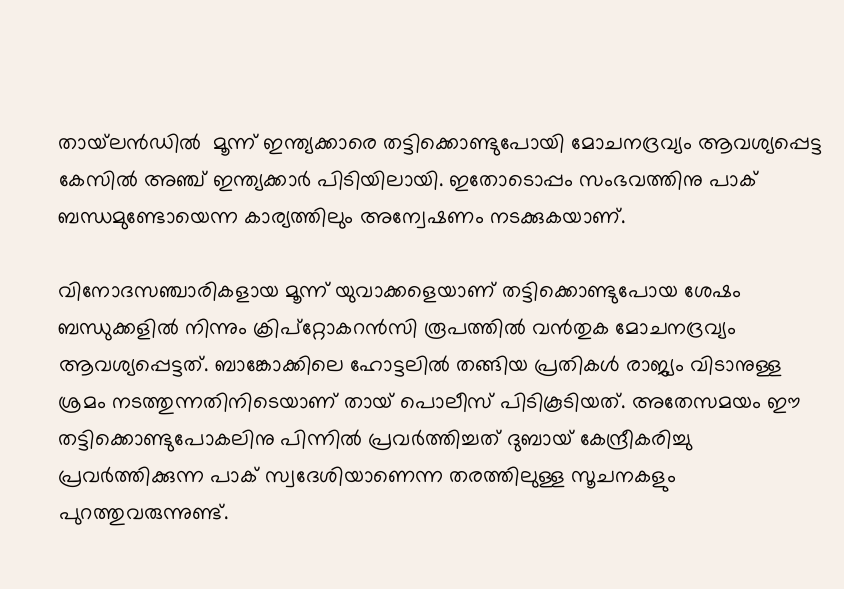തായ്‌ലന്‍ഡില്‍  മൂന്ന് ഇന്ത്യക്കാരെ തട്ടിക്കൊണ്ടുപോയി മോചനദ്രവ്യം ആവശ്യപ്പെട്ട കേസില്‍ അഞ്ച് ഇന്ത്യക്കാര്‍ പിടിയിലായി. ഇതോടൊപ്പം സംഭവത്തിനു പാക് ബന്ധമുണ്ടോയെന്ന കാര്യത്തിലും അന്വേഷണം നടക്കുകയാണ്.

വിനോദസഞ്ചാരികളായ മൂന്ന് യുവാക്കളെയാണ് തട്ടിക്കൊണ്ടുപോയ ശേഷം ബന്ധുക്കളില്‍ നിന്നും ക്രിപ്റ്റോകറന്‍സി രൂപത്തില്‍ വന്‍തുക മോചനദ്രവ്യം ആവശ്യപ്പെട്ടത്. ബാങ്കോക്കിലെ ഹോട്ടലില്‍ തങ്ങിയ പ്രതികള്‍ രാജ്യം വിടാനുള്ള ശ്രമം നടത്തുന്നതിനിടെയാണ് തായ് പൊലീസ് പിടികൂടിയത്. അതേസമയം ഈ തട്ടിക്കൊണ്ടുപോകലിനു പിന്നില്‍ പ്രവര്‍ത്തിച്ചത് ദുബായ് കേന്ദ്രീകരിച്ചു പ്രവര്‍ത്തിക്കുന്ന പാക് സ്വദേശിയാണെന്ന തരത്തിലുള്ള സൂചനകളും പുറത്തുവരുന്നുണ്ട്.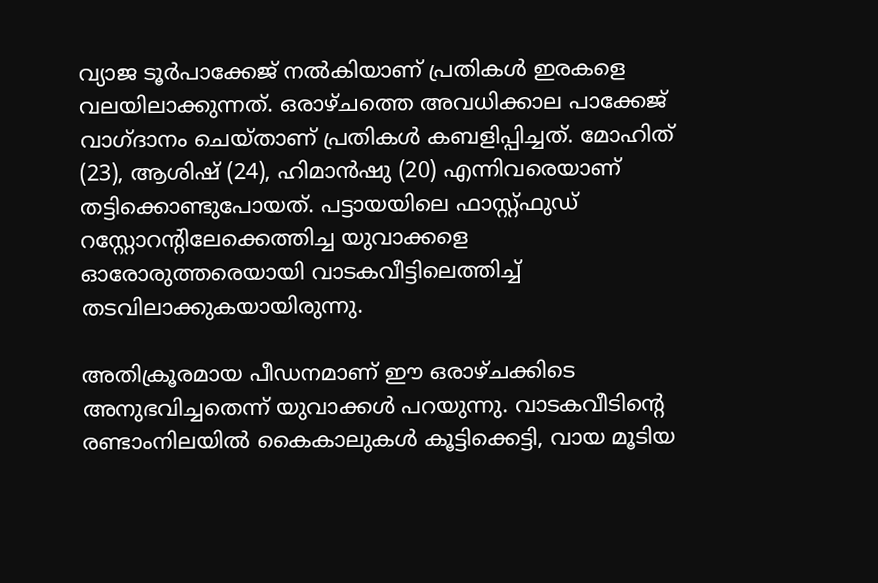വ്യാജ ടൂര്‍പാക്കേജ് നല്‍കിയാണ് പ്രതികള്‍ ഇരകളെ വലയിലാക്കുന്നത്. ഒരാഴ്ചത്തെ അവധിക്കാല പാക്കേജ് വാഗ്ദാനം ചെയ്താണ് പ്രതികള്‍ കബളിപ്പിച്ചത്. മോഹിത് (23), ആശിഷ് (24), ഹിമാൻഷു (20) എന്നിവരെയാണ് തട്ടിക്കൊണ്ടുപോയത്. പട്ടായയിലെ ഫാസ്റ്റ്ഫുഡ് റസ്റ്റോറന്റിലേക്കെത്തിച്ച യുവാക്കളെ ഓരോരുത്തരെയായി വാടകവീട്ടിലെത്തിച്ച് തടവിലാക്കുകയായിരുന്നു.

അതിക്രൂരമായ പീഡനമാണ് ഈ ഒരാഴ്ചക്കിടെ അനുഭവിച്ചതെന്ന് യുവാക്കള്‍ പറയുന്നു. വാടകവീടിന്റെ രണ്ടാംനിലയില്‍ കൈകാലുകള്‍ കൂട്ടിക്കെട്ടി, വായ മൂടിയ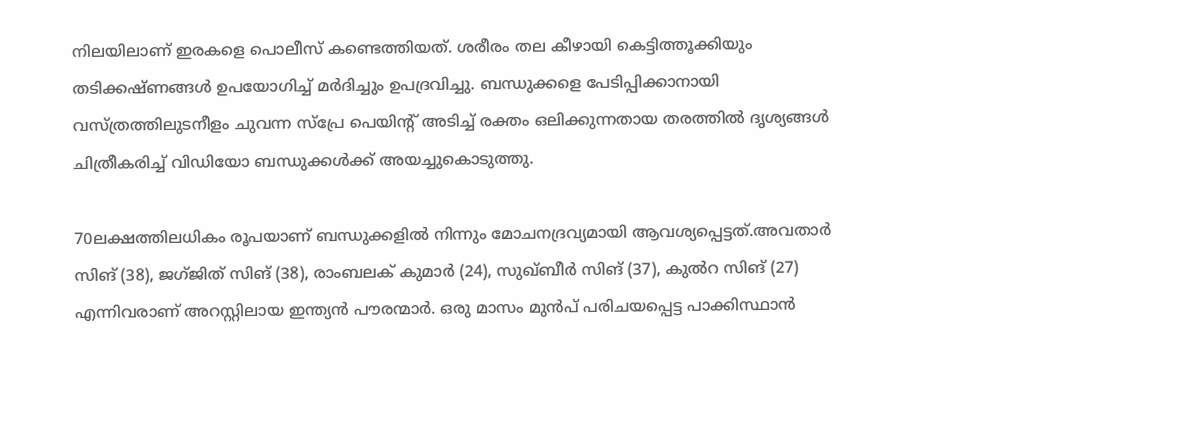നിലയിലാണ് ഇരകളെ പൊലീസ് കണ്ടെത്തിയത്. ശരീരം തല കീഴായി കെട്ടിത്തൂക്കിയും തടിക്കഷ്ണങ്ങള്‍ ഉപയോഗിച്ച് മര്‍ദിച്ചും ഉപദ്രവിച്ചു. ബന്ധുക്കളെ പേടിപ്പിക്കാനായി വസ്ത്രത്തിലുടനീളം ചുവന്ന സ്പ്രേ പെയിന്റ് അടിച്ച് രക്തം ഒലിക്കുന്നതായ തരത്തില്‍ ദൃശ്യങ്ങള്‍ ചിത്രീകരിച്ച് വിഡിയോ ബന്ധുക്കള്‍ക്ക് അയച്ചുകൊടുത്തു.

70ലക്ഷത്തിലധികം രൂപയാണ് ബന്ധുക്കളില്‍ നിന്നും മോചനദ്രവ്യമായി ആവശ്യപ്പെട്ടത്.അവതാർ സിങ് (38), ജഗ്ജിത് സിങ് (38), രാംബലക് കുമാർ (24), സുഖ്ബീർ സിങ് (37), കുൽറ സിങ് (27) എന്നിവരാണ് അറസ്റ്റിലായ ഇന്ത്യൻ പൗരന്മാർ. ഒരു മാസം മുന്‍പ് പരിചയപ്പെട്ട പാക്കിസ്ഥാന്‍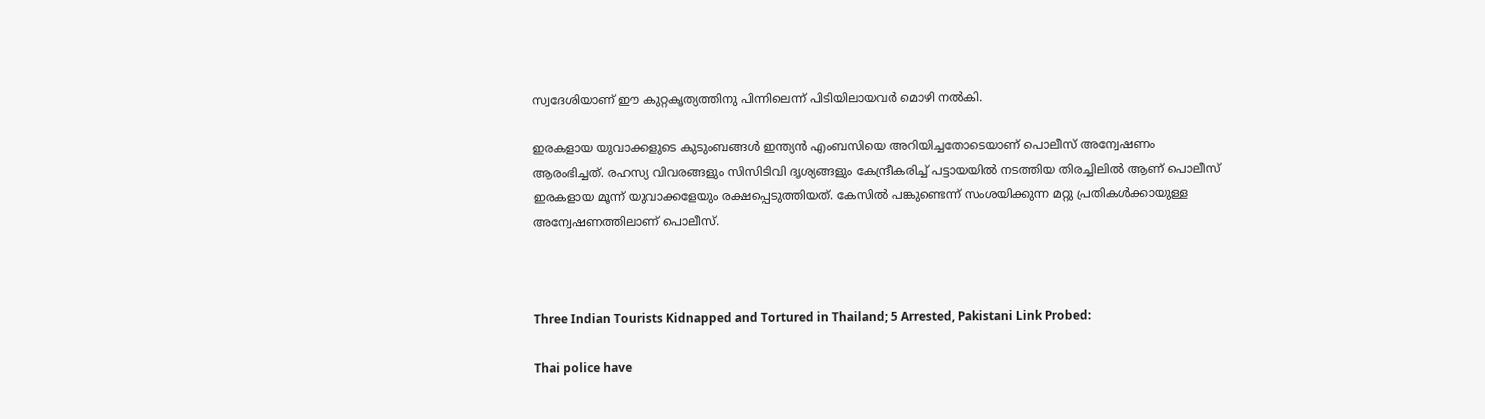സ്വദേശിയാണ് ഈ കുറ്റകൃത്യത്തിനു പിന്നിലെന്ന് പിടിയിലായവര്‍ മൊഴി നല്‍കി.

ഇരകളായ യുവാക്കളുടെ കുടുംബങ്ങള്‍ ഇന്ത്യന്‍ എംബസിയെ അറിയിച്ചതോടെയാണ് പൊലീസ് അന്വേഷണം ആരംഭിച്ചത്. രഹസ്യ വിവരങ്ങളും സിസിടിവി ദൃശ്യങ്ങളും കേന്ദ്രീകരിച്ച് പട്ടായയില്‍ നടത്തിയ തിരച്ചിലില്‍ ആണ് പൊലീസ് ഇരകളായ മൂന്ന് യുവാക്കളേയും രക്ഷപ്പെടുത്തിയത്. കേസില്‍ പങ്കുണ്ടെന്ന് സംശയിക്കുന്ന മറ്റു പ്രതികള്‍ക്കായുള്ള അന്വേഷണത്തിലാണ് പൊലീസ്.



Three Indian Tourists Kidnapped and Tortured in Thailand; 5 Arrested, Pakistani Link Probed:

Thai police have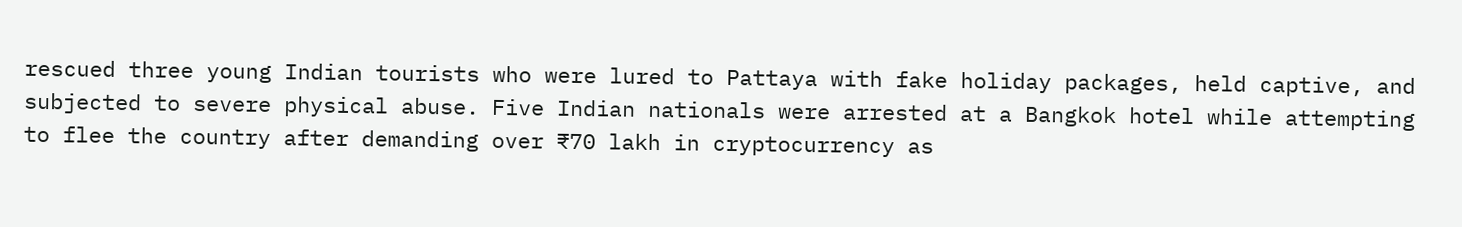rescued three young Indian tourists who were lured to Pattaya with fake holiday packages, held captive, and subjected to severe physical abuse. Five Indian nationals were arrested at a Bangkok hotel while attempting to flee the country after demanding over ₹70 lakh in cryptocurrency as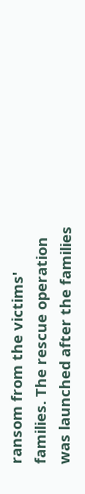ransom from the victims' families. The rescue operation was launched after the families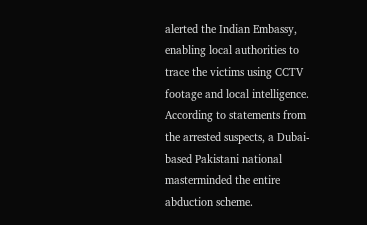alerted the Indian Embassy, enabling local authorities to trace the victims using CCTV footage and local intelligence. According to statements from the arrested suspects, a Dubai-based Pakistani national masterminded the entire abduction scheme.